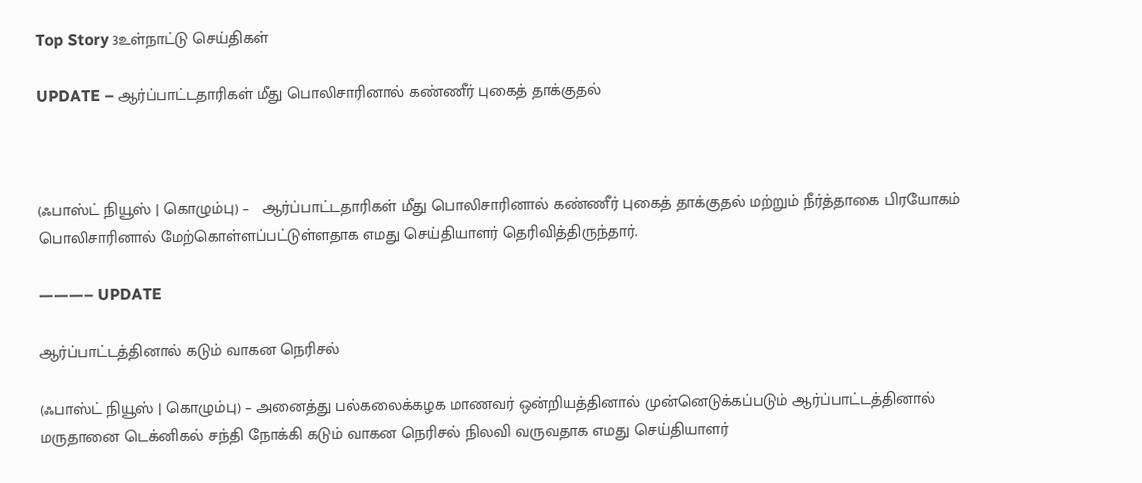Top Story 3உள்நாட்டு செய்திகள்

UPDATE – ஆர்ப்பாட்டதாரிகள் மீது பொலிசாரினால் கண்ணீர் புகைத் தாக்குதல்



(ஃபாஸ்ட் நியூஸ் | கொழும்பு) –   ஆர்ப்பாட்டதாரிகள் மீது பொலிசாரினால் கண்ணீர் புகைத் தாக்குதல் மற்றும் நீர்த்தாகை பிரயோகம் பொலிசாரினால் மேற்கொள்ளப்பட்டுள்ளதாக எமது செய்தியாளர் தெரிவித்திருந்தார்.

———– UPDATE

ஆர்ப்பாட்டத்தினால் கடும் வாகன நெரிசல்

(ஃபாஸ்ட் நியூஸ் | கொழும்பு) – அனைத்து பல்கலைக்கழக மாணவர் ஒன்றியத்தினால் முன்னெடுக்கப்படும் ஆர்ப்பாட்டத்தினால் மருதானை டெக்னிகல் சந்தி நோக்கி கடும் வாகன நெரிசல் நிலவி வருவதாக எமது செய்தியாளர்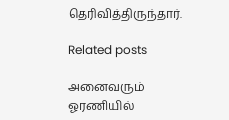தெரிவித்திருந்தார்.

Related posts

அனைவரும் ஓரணியில்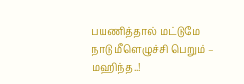பயணித்தால் மட்டுமே நாடு மீளெழுச்சி பெறும் – மஹிந்த..!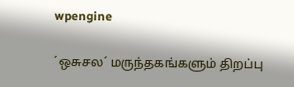wpengine

´ஒசுசல´ மருந்தகங்களும் திறப்பு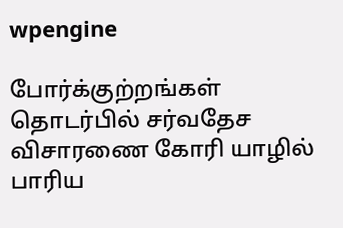wpengine

போர்க்குற்றங்கள் தொடர்பில் சர்வதேச விசாரணை கோரி யாழில் பாரிய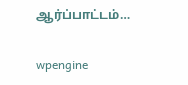ஆர்ப்பாட்டம்…

wpengine